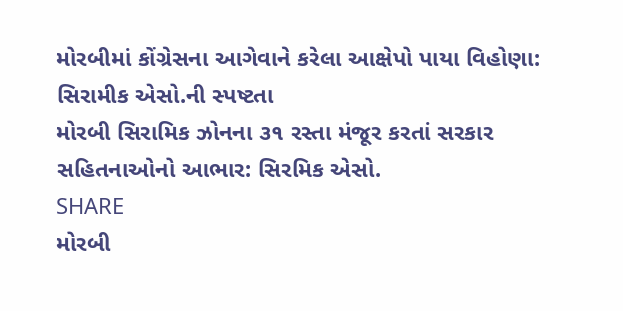મોરબીમાં કોંગ્રેસના આગેવાને કરેલા આક્ષેપો પાયા વિહોણા: સિરામીક એસો.ની સ્પષ્ટતા
મોરબી સિરામિક ઝોનના ૩૧ રસ્તા મંજૂર કરતાં સરકાર સહિતનાઓનો આભાર: સિરમિક એસો.
SHARE
મોરબી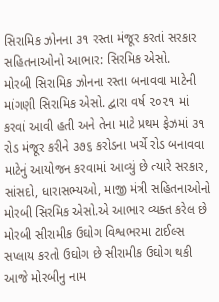સિરામિક ઝોનના ૩૧ રસ્તા મંજૂર કરતાં સરકાર સહિતનાઓનો આભાર: સિરમિક એસો.
મોરબી સિરામિક ઝોનના રસ્તા બનાવવા માટેની માંગણી સિરામિક એસો. દ્વારા વર્ષ ૨૦૨૧ માં કરવાં આવી હતી અને તેના માટે પ્રથમ ફેઝમાં ૩૧ રોડ મંજૂર કરીને ૩૭૬ કરોડના ખર્ચે રોડ બનાવવા માટેનું આયોજન કરવામાં આવ્યું છે ત્યારે સરકાર, સાંસદો, ધારાસભ્યઓ, માજી મંત્રી સહિતનાઓનો મોરબી સિરમિક એસો.એ આભાર વ્યક્ત કરેલ છે
મોરબી સીરામીક ઉઘોગ વિશ્વભરમા ટાઈલ્સ સપ્લાય કરતો ઉઘોગ છે સીરામીક ઉઘોગ થકી આજે મોરબીનુ નામ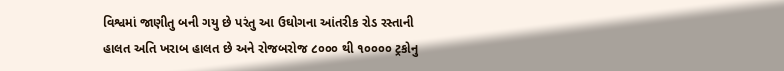વિશ્વમાં જાણીતુ બની ગયુ છે પરંતુ આ ઉઘોગના આંતરીક રોડ રસ્તાની હાલત અતિ ખરાબ હાલત છે અને રોજબરોજ ૮૦૦૦ થી ૧૦૦૦૦ ટ્રકોનુ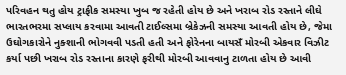પરિવહન થતુ હોય ટ્રાફીક સમસ્યા ખુબ જ રહેતી હોય છે અને ખરાબ રોડ રસ્તાને લીઘે ભારતભરમા સપ્લાય કરવામા આવતી ટાઈલ્સમા બ્રેકેઝની સમસ્યા આવતી હોય છે, જેમા ઉઘોગકારોને નુક્શાની ભોગવવી પડતી હતી અને ફોરેનના બાયસઁ મોરબી એકવાર વિઝીટ કર્યા પછી ખરાબ રોડ રસ્તાના કારણે ફરીથી મોરબી આવવાનુ ટાળતા હોય છે આવી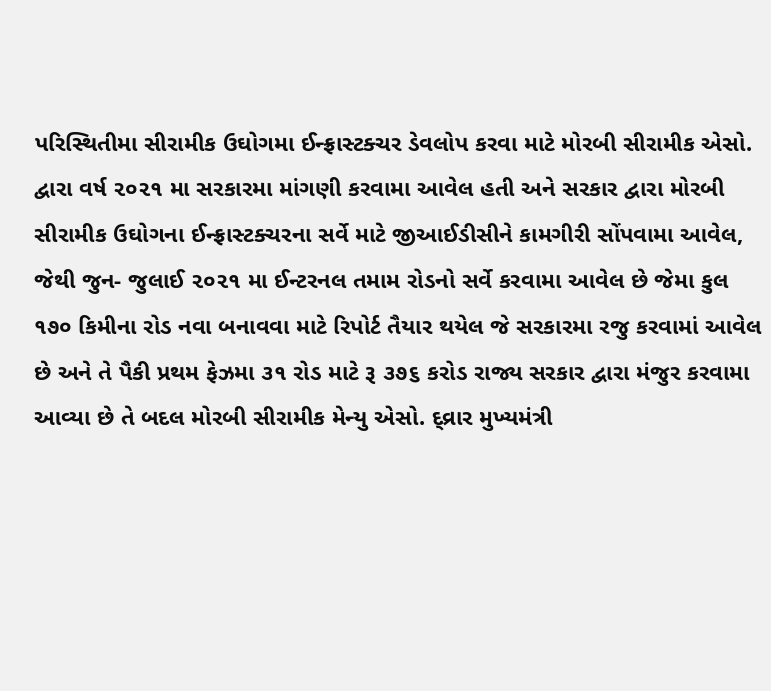પરિસ્થિતીમા સીરામીક ઉઘોગમા ઈન્ફ્રાસ્ટક્ચર ડેવલોપ કરવા માટે મોરબી સીરામીક એસો. દ્વારા વર્ષ ૨૦૨૧ મા સરકારમા માંગણી કરવામા આવેલ હતી અને સરકાર દ્વારા મોરબી સીરામીક ઉઘોગના ઈન્ફ્રાસ્ટક્ચરના સર્વે માટે જીઆઈડીસીને કામગીરી સોંપવામા આવેલ, જેથી જુન- જુલાઈ ૨૦૨૧ મા ઈન્ટરનલ તમામ રોડનો સર્વે કરવામા આવેલ છે જેમા કુલ ૧૭૦ કિમીના રોડ નવા બનાવવા માટે રિપોર્ટ તૈયાર થયેલ જે સરકારમા રજુ કરવામાં આવેલ છે અને તે પૈકી પ્રથમ ફેઝમા ૩૧ રોડ માટે રૂ ૩૭૬ કરોડ રાજ્ય સરકાર દ્વારા મંજુર કરવામા આવ્યા છે તે બદલ મોરબી સીરામીક મેન્યુ એસો. દ્વ્રાર મુખ્યમંત્રી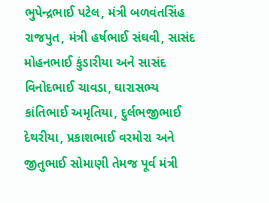ભુપેન્દ્રભાઈ પટેલ, મંત્રી બળવંતસિંહ રાજપુત, મંત્રી હર્ષભાઈ સંઘવી, સાસંદ મોહનભાઈ કુંડારીયા અને સાસંદ વિનોદભાઈ ચાવડા, ઘારાસભ્ય કાંતિભાઈ અમૃતિયા, દુર્લભજીભાઈ દેથરીયા, પ્રકાશભાઈ વરમોરા અને જીતુભાઈ સોમાણી તેમજ પૂર્વ મંત્રી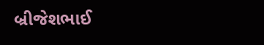બ્રીજેશભાઈ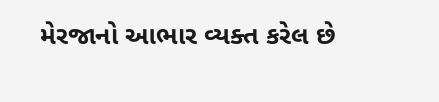મેરજાનો આભાર વ્યક્ત કરેલ છે